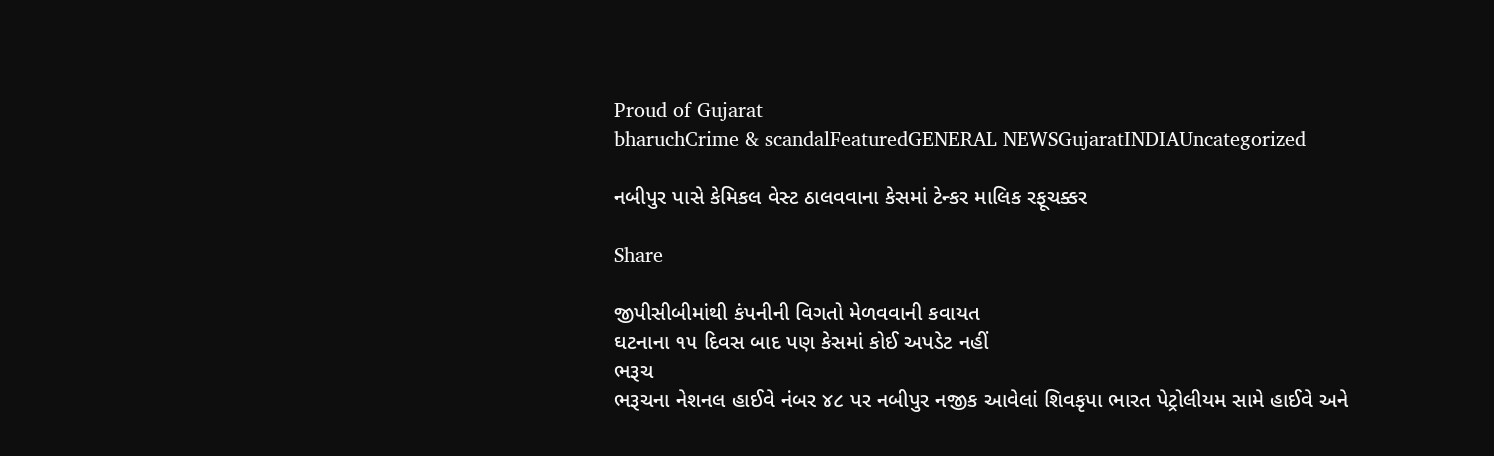Proud of Gujarat
bharuchCrime & scandalFeaturedGENERAL NEWSGujaratINDIAUncategorized

નબીપુર પાસે કેમિકલ વેસ્ટ ઠાલવવાના કેસમાં ટેન્કર માલિક રફૂચક્કર

Share

જીપીસીબીમાંથી કંપનીની વિગતો મેળવવાની કવાયત
ઘટનાના ૧૫ દિવસ બાદ પણ કેસમાં કોઈ અપડેટ નહીં
ભરૂચ
ભરૂચના નેશનલ હાઈવે નંબર ૪૮ પર નબીપુર નજીક આવેલાં શિવકૃપા ભારત પેટ્રોલીયમ સામે હાઈવે અને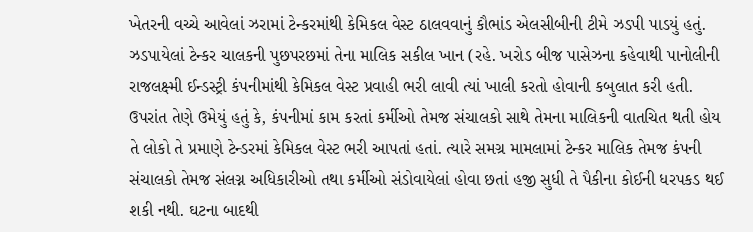ખેતરની વચ્ચે આવેલાં ઝરામાં ટેન્કરમાંથી કેમિકલ વેસ્ટ ઠાલવવાનું કૌભાંડ એલસીબીની ટીમે ઝડપી પાડયું હતું. ઝડપાયેલાં ટેન્કર ચાલકની પુછપરછમાં તેના માલિક સકીલ ખાન (રહે. ખરોડ બીજ પાસેઝના કહેવાથી પાનોલીની રાજલક્ષ્મી ઈન્ડસ્ટ્રી કંપનીમાંથી કેમિકલ વેસ્ટ પ્રવાહી ભરી લાવી ત્યાં ખાલી કરતો હોવાની કબુલાત કરી હતી. ઉપરાંત તેણે ઉમેયું હતું કે, કંપનીમાં કામ કરતાં કર્મીઓ તેમજ સંચાલકો સાથે તેમના માલિકની વાતચિત થતી હોય તે લોકો તે પ્રમાણે ટેન્ડરમાં કેમિકલ વેસ્ટ ભરી આપતાં હતાં. ત્યારે સમગ્ર મામલામાં ટેન્કર માલિક તેમજ કંપની સંચાલકો તેમજ સંલગ્ન અધિકારીઓ તથા કર્મીઓ સંડોવાયેલાં હોવા છતાં હજી સુધી તે પૈકીના કોઈની ધરપકડ થઈ શકી નથી. ઘટના બાદથી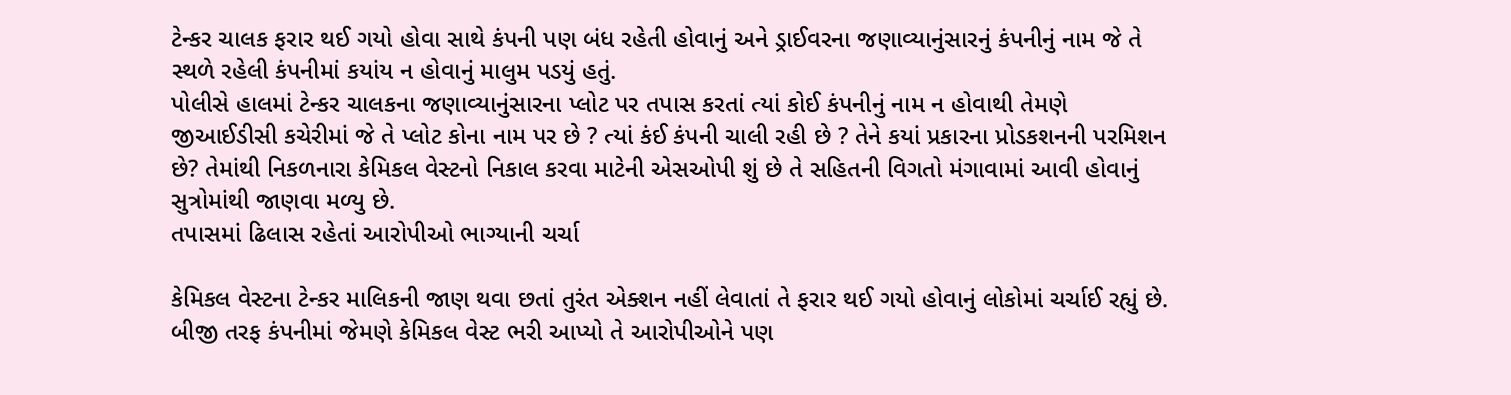ટેન્કર ચાલક ફરાર થઈ ગયો હોવા સાથે કંપની પણ બંધ રહેતી હોવાનું અને ડ્રાઈવરના જણાવ્યાનુંસારનું કંપનીનું નામ જે તે સ્થળે રહેલી કંપનીમાં કયાંય ન હોવાનું માલુમ પડયું હતું.
પોલીસે હાલમાં ટેન્કર ચાલકના જણાવ્યાનુંસારના પ્લોટ પર તપાસ કરતાં ત્યાં કોઈ કંપનીનું નામ ન હોવાથી તેમણે જીઆઈડીસી કચેરીમાં જે તે પ્લોટ કોના નામ પર છે ? ત્યાં કંઈ કંપની ચાલી રહી છે ? તેને કયાં પ્રકારના પ્રોડકશનની પરમિશન છે? તેમાંથી નિકળનારા કેમિકલ વેસ્ટનો નિકાલ કરવા માટેની એસઓપી શું છે તે સહિતની વિગતો મંગાવામાં આવી હોવાનું સુત્રોમાંથી જાણવા મળ્યુ છે.
તપાસમાં ઢિલાસ રહેતાં આરોપીઓ ભાગ્યાની ચર્ચા

કેમિકલ વેસ્ટના ટેન્કર માલિકની જાણ થવા છતાં તુરંત એક્શન નહીં લેવાતાં તે ફરાર થઈ ગયો હોવાનું લોકોમાં ચર્ચાઈ રહ્યું છે. બીજી તરફ કંપનીમાં જેમણે કેમિકલ વેસ્ટ ભરી આપ્યો તે આરોપીઓને પણ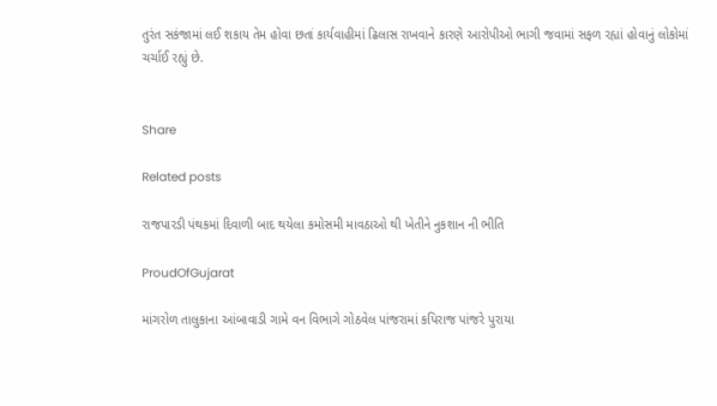તુરંત સકંજામાં લઈ શકાય તેમ હોવા છતાં કાર્યવાહીમાં ઢિલાસ રાખવાને કારણે આરોપીઓ ભાગી જવામાં સફળ રહ્યાં હોવાનું લોકોમાં ચર્ચાઈ રહ્યું છે.


Share

Related posts

ર‍ાજપારડી પંથકમાં દિવાળી બાદ થયેલા કમોસમી માવઠાઓ થી ખેતીને નુકશાન ની ભીતિ

ProudOfGujarat

માંગરોળ તાલુકાના આંબાવાડી ગામે વન વિભાગે ગોઠવેલ પાંજરામાં કપિરાજ પાંજરે પુરાયા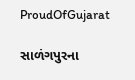ProudOfGujarat

સાળંગપુરના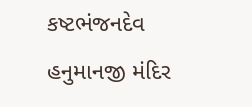કષ્ટભંજનદેવ હનુમાનજી મંદિર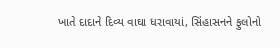ખાતે દાદાને દિવ્ય વાઘા ધરાવાયાં, સિંહાસનને ફુલોનો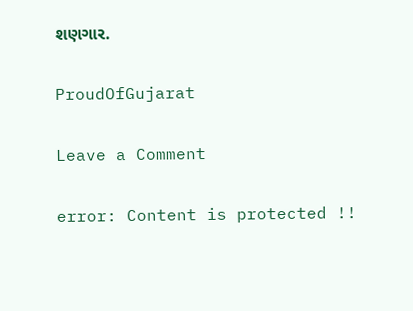શણગાર.

ProudOfGujarat

Leave a Comment

error: Content is protected !!